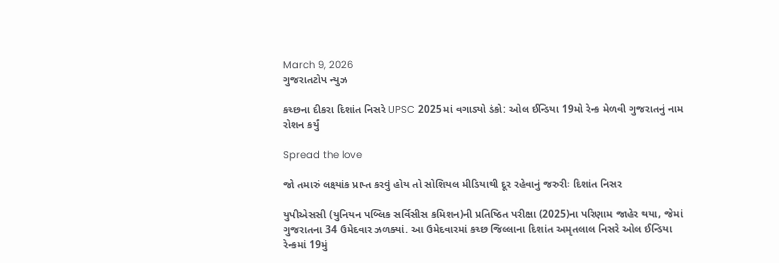March 9, 2026
ગુજરાતટોપ ન્યુઝ

કચ્છના દીકરા દિશાંત નિસરે UPSC 2025માં વગાડ્યો ડંકો: ઓલ ઈન્ડિયા 19મો રેન્ક મેળવી ગુજરાતનું નામ રોશન કર્યું

Spread the love

જો તમારું લક્ષ્યાંક પ્રાપ્ત કરવું હોય તો સોશિયલ મીડિયાથી દૂર રહેવાનું જરુરીઃ દિશાંત નિસર

યુપીએસસી (યુનિયન પબ્લિક સર્વિસીસ કમિશન)ની પ્રતિષ્ઠિત પરીક્ષા (2025)ના પરિણામ જાહેર થયા, જેમાં ગુજરાતના 34 ઉમેદવાર ઝળક્યાં. આ ઉમેદવારમાં કચ્છ જિલ્લાના દિશાંત અમૃતલાલ નિસરે ઓલ ઈન્ડિયા રેન્કમાં 19મું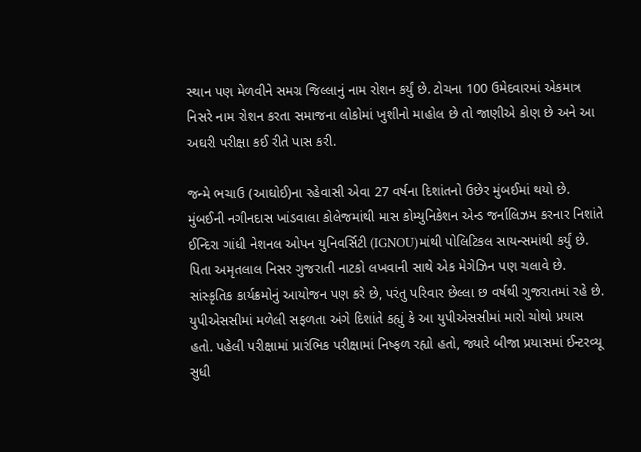સ્થાન પણ મેળવીને સમગ્ર જિલ્લાનું નામ રોશન કર્યું છે. ટોચના 100 ઉમેદવારમાં એકમાત્ર નિસરે નામ રોશન કરતા સમાજના લોકોમાં ખુશીનો માહોલ છે તો જાણીએ કોણ છે અને આ અઘરી પરીક્ષા કઈ રીતે પાસ કરી.

જન્મે ભચાઉ (આઘોઈ)ના રહેવાસી એવા 27 વર્ષના દિશાંતનો ઉછેર મુંબઈમાં થયો છે. મુંબઈની નગીનદાસ ખાંડવાલા કોલેજમાંથી માસ કોમ્યુનિકેશન એન્ડ જર્નાલિઝમ કરનાર નિશાંતે ઈન્દિરા ગાંધી નેશનલ ઓપન યુનિવર્સિટી (IGNOU)માંથી પોલિટિકલ સાયન્સમાંથી કર્યું છે. પિતા અમૃતલાલ નિસર ગુજરાતી નાટકો લખવાની સાથે એક મેગેઝિન પણ ચલાવે છે. સાંસ્કૃતિક કાર્યક્રમોનું આયોજન પણ કરે છે, પરંતુ પરિવાર છેલ્લા છ વર્ષથી ગુજરાતમાં રહે છે. યુપીએસસીમાં મળેલી સફળતા અંગે દિશાંતે કહ્યું કે આ યુપીએસસીમાં મારો ચોથો પ્રયાસ હતો. પહેલી પરીક્ષામાં પ્રારંભિક પરીક્ષામાં નિષ્ફળ રહ્યો હતો, જ્યારે બીજા પ્રયાસમાં ઈન્ટરવ્યૂ સુધી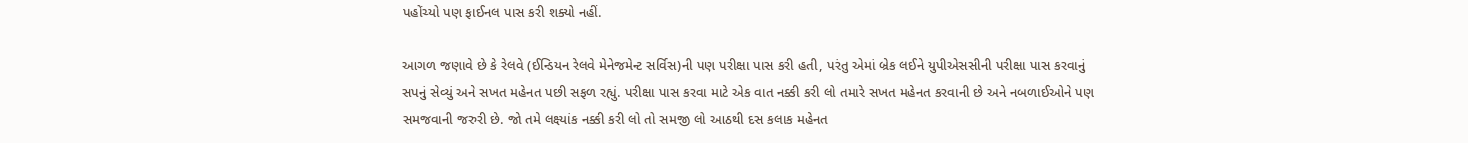પહોંચ્યો પણ ફાઈનલ પાસ કરી શક્યો નહીં.

આગળ જણાવે છે કે રેલવે (ઈન્ડિયન રેલવે મેનેજમેન્ટ સર્વિસ)ની પણ પરીક્ષા પાસ કરી હતી, પરંતુ એમાં બ્રેક લઈને યુપીએસસીની પરીક્ષા પાસ કરવાનું સપનું સેવ્યું અને સખત મહેનત પછી સફળ રહ્યું. પરીક્ષા પાસ કરવા માટે એક વાત નક્કી કરી લો તમારે સખત મહેનત કરવાની છે અને નબળાઈઓને પણ સમજવાની જરુરી છે. જો તમે લક્ષ્યાંક નક્કી કરી લો તો સમજી લો આઠથી દસ કલાક મહેનત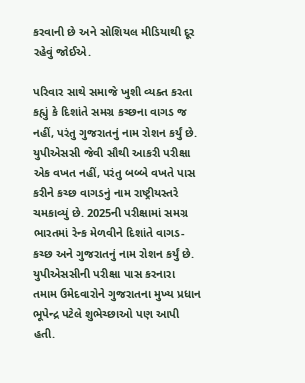કરવાની છે અને સોશિયલ મીડિયાથી દૂર રહેવું જોઈએ.

પરિવાર સાથે સમાજે ખુશી વ્યક્ત કરતા કહ્યું કે દિશાંતે સમગ્ર કચ્છના વાગડ જ નહીં, પરંતુ ગુજરાતનું નામ રોશન કર્યું છે. યુપીએસસી જેવી સૌથી આકરી પરીક્ષા એક વખત નહીં, પરંતુ બબ્બે વખતે પાસ કરીને કચ્છ વાગડનું નામ રાષ્ટ્રીયસ્તરે ચમકાવ્યું છે. 2025ની પરીક્ષામાં સમગ્ર ભારતમાં રેન્ક મેળવીને દિશાંતે વાગડ-કચ્છ અને ગુજરાતનું નામ રોશન કર્યું છે. યુપીએસસીની પરીક્ષા પાસ કરનારા તમામ ઉમેદવારોને ગુજરાતના મુખ્ય પ્રધાન ભૂપેન્દ્ર પટેલે શુભેચ્છાઓ પણ આપી હતી.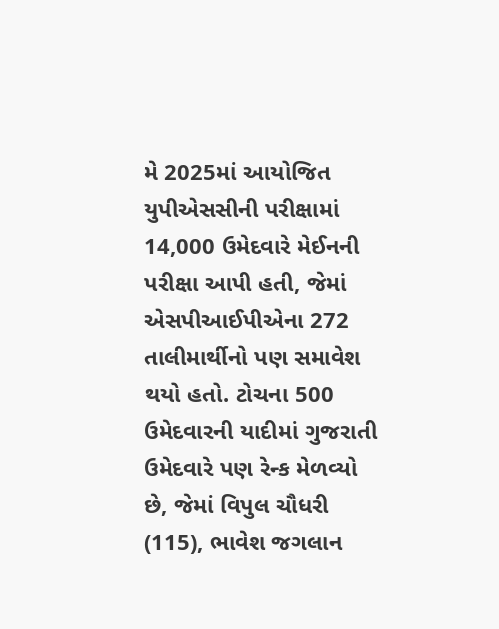મે 2025માં આયોજિત યુપીએસસીની પરીક્ષામાં 14,000 ઉમેદવારે મેઈનની પરીક્ષા આપી હતી, જેમાં એસપીઆઈપીએના 272 તાલીમાર્થીનો પણ સમાવેશ થયો હતો. ટોચના 500 ઉમેદવારની યાદીમાં ગુજરાતી ઉમેદવારે પણ રેન્ક મેળવ્યો છે, જેમાં વિપુલ ચૌધરી (115), ભાવેશ જગલાન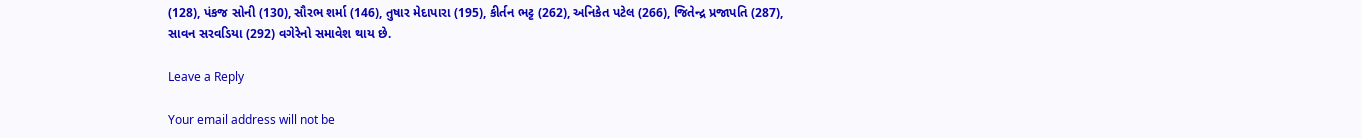(128), પંકજ સોની (130), સૌરભ શર્મા (146), તુષાર મેદાપારા (195), કીર્તન ભટ્ટ (262), અનિકેત પટેલ (266), જિતેન્દ્ર પ્રજાપતિ (287), સાવન સરવડિયા (292) વગેરેનો સમાવેશ થાય છે.

Leave a Reply

Your email address will not be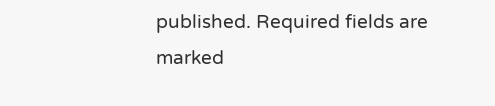published. Required fields are marked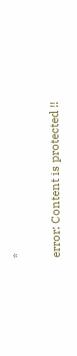*

error: Content is protected !!